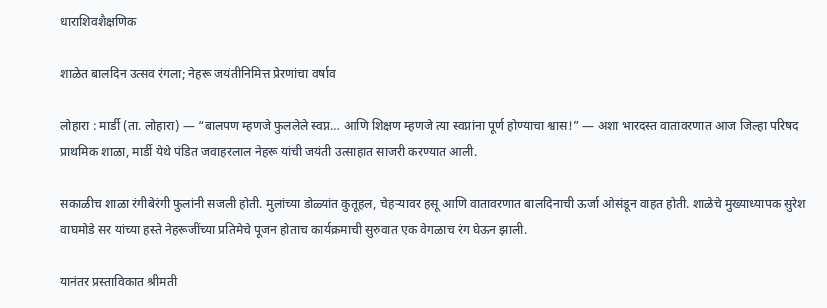धाराशिवशैक्षणिक

शाळेत बालदिन उत्सव रंगला; नेहरू जयंतीनिमित्त प्रेरणांचा वर्षाव

लोहारा : मार्डी (ता. लोहारा) — “बालपण म्हणजे फुललेले स्वप्न… आणि शिक्षण म्हणजे त्या स्वप्नांना पूर्ण होण्याचा श्वास!” — अशा भारदस्त वातावरणात आज जिल्हा परिषद प्राथमिक शाळा, मार्डी येथे पंडित जवाहरलाल नेहरू यांची जयंती उत्साहात साजरी करण्यात आली.

सकाळीच शाळा रंगीबेरंगी फुलांनी सजली होती. मुलांच्या डोळ्यांत कुतूहल, चेहऱ्यावर हसू आणि वातावरणात बालदिनाची ऊर्जा ओसंडून वाहत होती. शाळेचे मुख्याध्यापक सुरेश वाघमोडे सर यांच्या हस्ते नेहरूजींच्या प्रतिमेचे पूजन होताच कार्यक्रमाची सुरुवात एक वेगळाच रंग घेऊन झाली.

यानंतर प्रस्ताविकात श्रीमती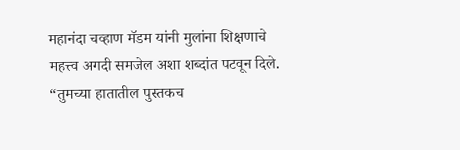महानंदा चव्हाण मॅडम यांनी मुलांना शिक्षणाचे महत्त्व अगदी समजेल अशा शब्दांत पटवून दिले. “तुमच्या हातातील पुस्तकच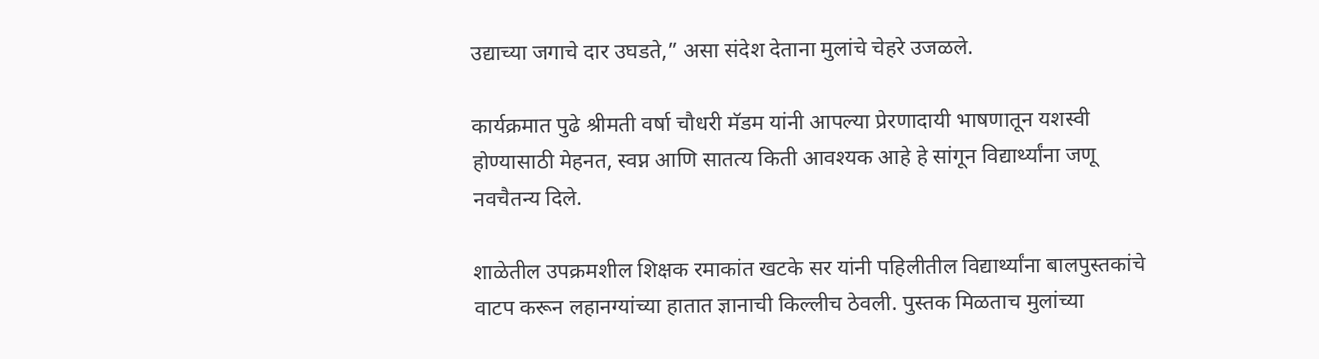उद्याच्या जगाचे दार उघडते,” असा संदेश देताना मुलांचे चेहरे उजळले.

कार्यक्रमात पुढे श्रीमती वर्षा चौधरी मॅडम यांनी आपल्या प्रेरणादायी भाषणातून यशस्वी होण्यासाठी मेहनत, स्वप्न आणि सातत्य किती आवश्यक आहे हे सांगून विद्यार्थ्यांना जणू नवचैतन्य दिले.

शाळेतील उपक्रमशील शिक्षक रमाकांत खटके सर यांनी पहिलीतील विद्यार्थ्यांना बालपुस्तकांचे वाटप करून लहानग्यांच्या हातात ज्ञानाची किल्लीच ठेवली. पुस्तक मिळताच मुलांच्या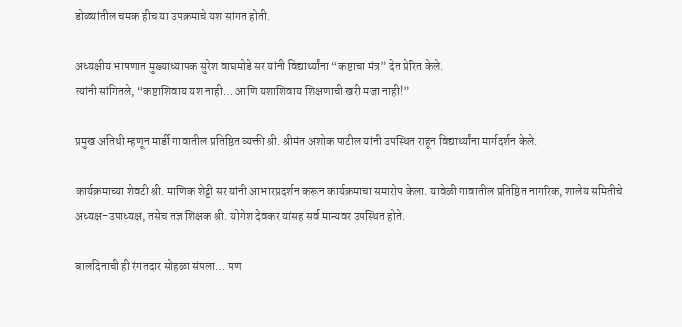डोळ्यांतील चमक हीच या उपक्रमाचे यश सांगत होती.

अध्यक्षीय भाषणात मुख्याध्यापक सुरेश वाघमोडे सर यांनी विद्यार्थ्यांना “कष्टाचा मंत्र” देत प्रेरित केले.
त्यांनी सांगितले, “कष्टाशिवाय यश नाही… आणि यशाशिवाय शिक्षणाची खरी मजा नाही!”

प्रमुख अतिथी म्हणून मार्डी गावातील प्रतिष्ठित व्यक्ती श्री. श्रीमंत अशोक पाटील यांनी उपस्थित राहून विद्यार्थ्यांना मार्गदर्शन केले.

कार्यक्रमाच्या शेवटी श्री. माणिक शेट्टी सर यांनी आभारप्रदर्शन करून कार्यक्रमाचा समारोप केला. यावेळी गावातील प्रतिष्ठित नागरिक, शालेय समितीचे अध्यक्ष-उपाध्यक्ष, तसेच तज्ञ शिक्षक श्री. योगेश देवकर यांसह सर्व मान्यवर उपस्थित होते.

बालदिनाची ही रंगतदार सोहळा संपला… पण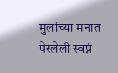मुलांच्या मनात पेरलेली स्वप्नं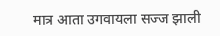मात्र आता उगवायला सज्ज झाली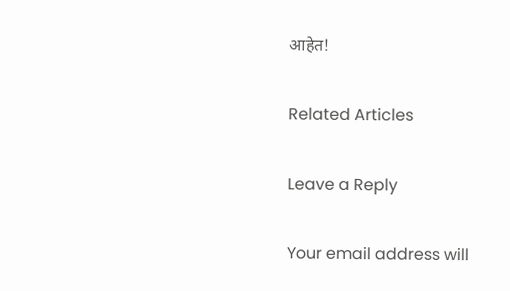आहेत!

Related Articles

Leave a Reply

Your email address will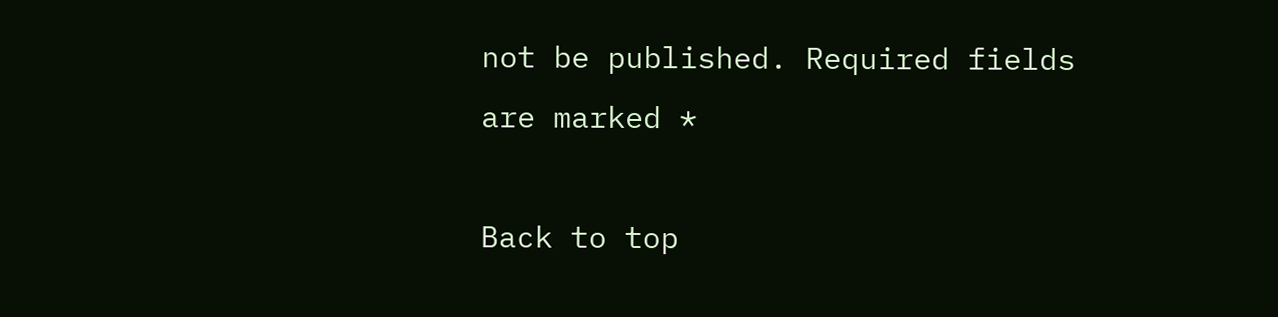not be published. Required fields are marked *

Back to top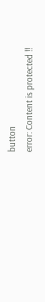button
error: Content is protected !!